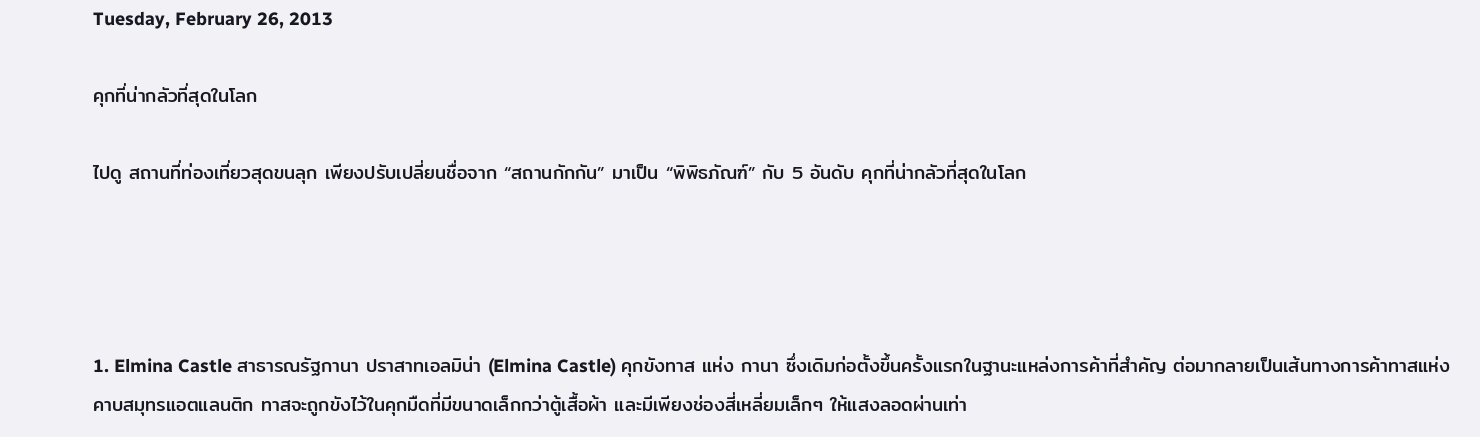Tuesday, February 26, 2013

คุกที่น่ากลัวที่สุดในโลก

ไปดู สถานที่ท่องเที่ยวสุดขนลุก เพียงปรับเปลี่ยนชื่อจาก “สถานกักกัน” มาเป็น “พิพิธภัณฑ์” กับ 5 อันดับ คุกที่น่ากลัวที่สุดในโลก




1. Elmina Castle สาธารณรัฐกานา ปราสาทเอลมิน่า (Elmina Castle) คุกขังทาส แห่ง กานา ซึ่งเดิมก่อตั้งขึ้นครั้งแรกในฐานะแหล่งการค้าที่สำคัญ ต่อมากลายเป็นเส้นทางการค้าทาสแห่งคาบสมุทรแอตแลนติก ทาสจะถูกขังไว้ในคุกมืดที่มีขนาดเล็กกว่าตู้เสื้อผ้า และมีเพียงช่องสี่เหลี่ยมเล็กๆ ให้แสงลอดผ่านเท่า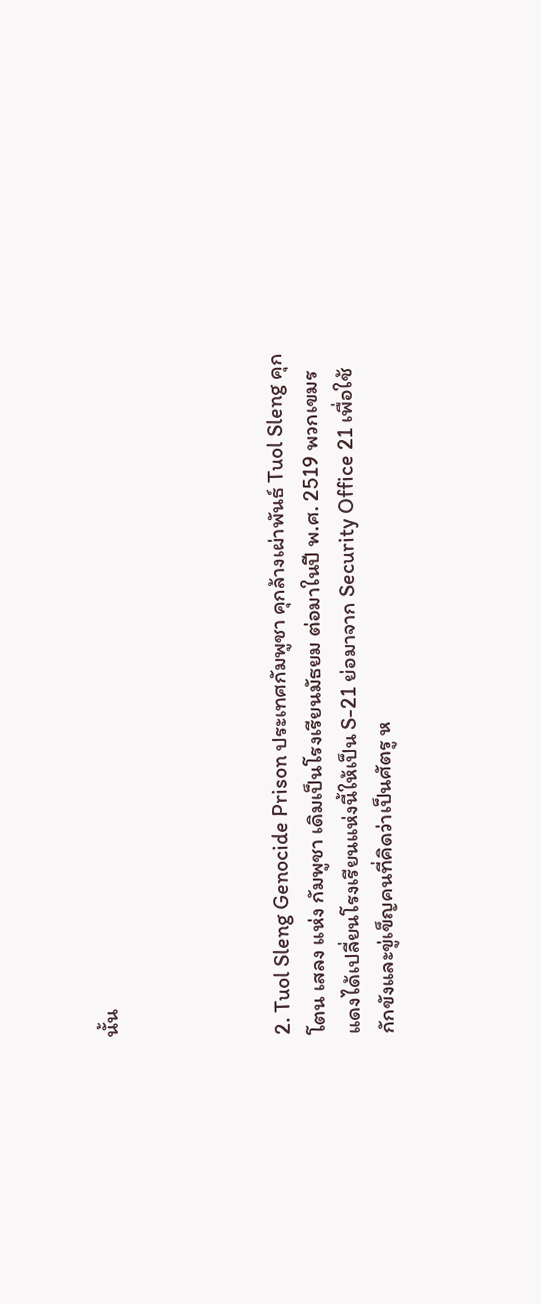นั้น




2. Tuol Sleng Genocide Prison ประเทศกัมพูชา คุกล้างเผ่าพันธ์ Tuol Sleng คุก โตน เสลง แห่ง กัมพูชา เดิมเป็นโรงเรียนมัธยม ต่อมาในปี พ.ศ. 2519 พวกเขมรแดงได้เปลี่ยนโรงเรียนแห่งนี้ให้เป็น S-21 ย่อมาจาก Security Office 21 เพื่อใช้กักขังและขู่เข็ญคนที่คิดว่าเป็นศัตรู ห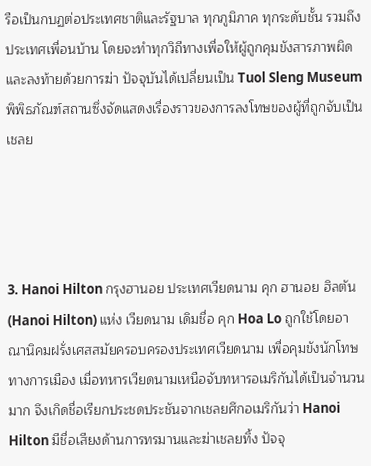รือเป็นกบฏต่อประเทศชาติและรัฐบาล ทุกภูมิภาค ทุกระดับชั้น รวมถึงประเทศเพื่อนบ้าน โดยจะทำทุกวิถีทางเพื่อให้ผู้ถูกคุมขังสารภาพผิด และลงท้ายด้วยการฆ่า ปัจจุบันได้เปลี่ยนเป็น Tuol Sleng Museum พิพิธภัณฑ์สถานซึ่งจัดแสดงเรื่องราวของการลงโทษของผู้ที่ถูกจับเป็นเชลย




3. Hanoi Hilton กรุงฮานอย ประเทศเวียดนาม คุก ฮานอย ฮิลตัน (Hanoi Hilton) แห่ง เวียดนาม เดิมชื่อ คุก Hoa Lo ถูกใช้โดยอาณานิคมฝรั่งเศสสมัยครอบครองประเทศเวียดนาม เพื่อคุมขังนักโทษทางการเมือง เมื่อทหารเวียดนามเหนือจับทหารอเมริกันได้เป็นจำนวนมาก จึงเกิดชื่อเรียกประชดประชันจากเชลยศึกอเมริกันว่า Hanoi Hilton มีชื่อเสียงด้านการทรมานและฆ่าเชลยทิ้ง ปัจจุ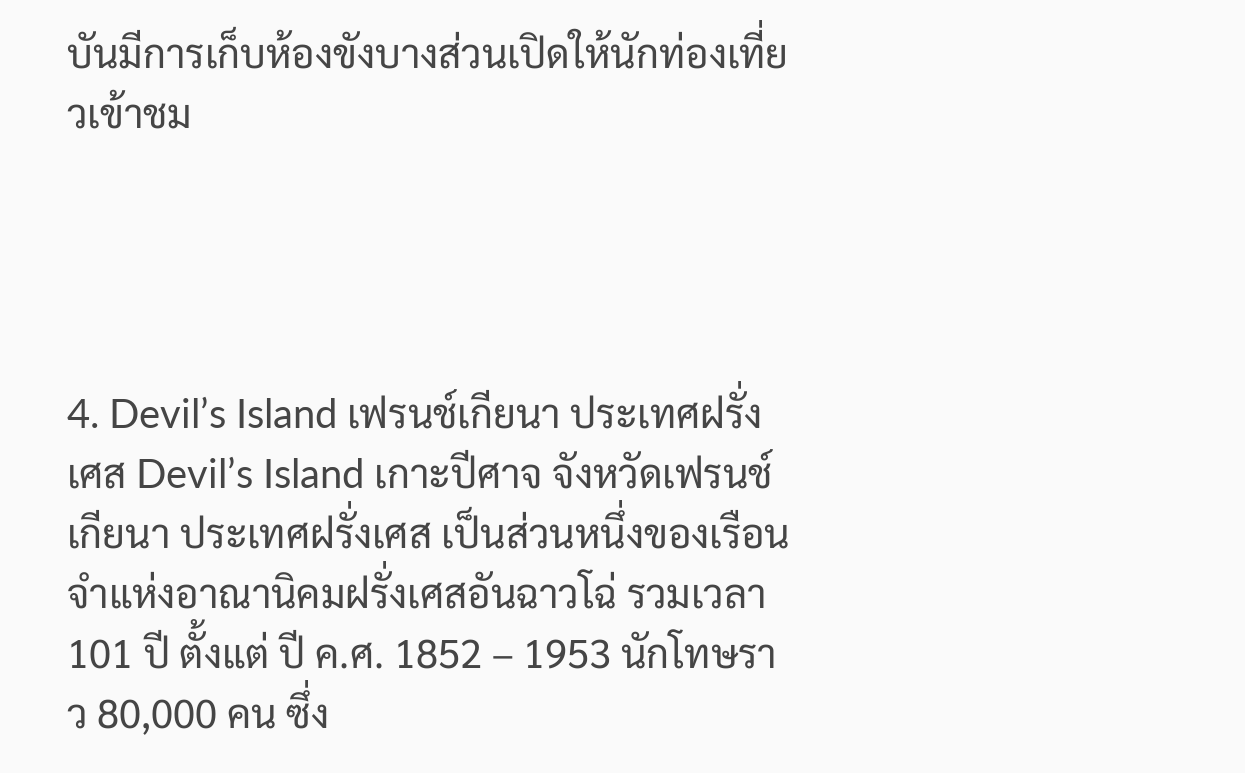บันมีการเก็บห้องขังบางส่วนเปิดให้นักท่องเที่ยวเข้าชม




4. Devil’s Island เฟรนช์เกียนา ประเทศฝรั่งเศส Devil’s Island เกาะปีศาจ จังหวัดเฟรนช์เกียนา ประเทศฝรั่งเศส เป็นส่วนหนึ่งของเรือนจำแห่งอาณานิคมฝรั่งเศสอันฉาวโฉ่ รวมเวลา 101 ปี ตั้งแต่ ปี ค.ศ. 1852 – 1953 นักโทษราว 80,000 คน ซึ่ง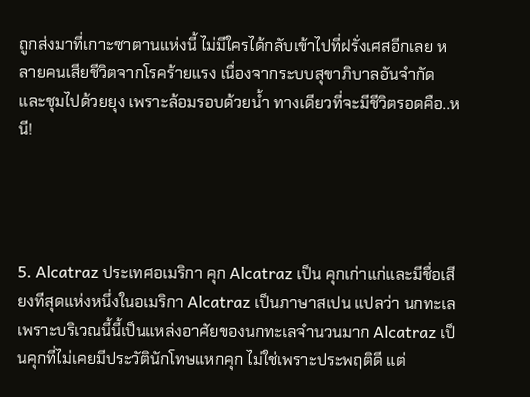ถูกส่งมาที่เกาะซาตานแห่งนี้ ไม่มีใครได้กลับเข้าไปที่ฝรั่งเศสอีกเลย หลายคนเสียชีวิตจากโรคร้ายแรง เนื่องจากระบบสุขาภิบาลอันจำกัด และชุมไปด้วยยุง เพราะล้อมรอบด้วยน้ำ ทางเดียวที่จะมีชีวิตรอดคือ..หนี!




5. Alcatraz ประเทศอเมริกา คุก Alcatraz เป็น คุกเก่าแก่และมีชื่อเสียงทีสุดแห่งหนึ่งในอเมริกา Alcatraz เป็นภาษาสเปน แปลว่า นกทะเล เพราะบริเวณนี้นี้เป็นแหล่งอาศัยของนกทะเลจำนวนมาก Alcatraz เป็นคุกที่ไม่เคยมีประวัตินักโทษแหกคุก ไม่ใช่เพราะประพฤติดี แต่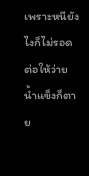เพราะหนียังไงก็ไม่รอด ต่อให้ว่ายน้ำแข็งก็ตาย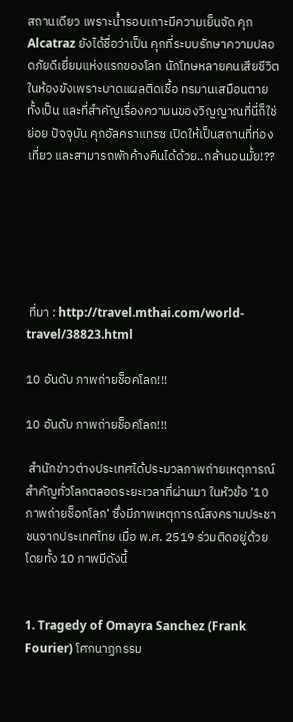สถานเดียว เพราะน้ำรอบเกาะมีความเย็นจัด คุก Alcatraz ยังได้ชื่อว่าเป็น คุกที่ระบบรักษาความปลอดภัยดีเยี่ยมแห่งแรกของโลก นักโทษหลายคนเสียชีวิตในห้องขังเพราะบาดแผลติดเชื้อ ทรมานเสมือนตายทั้งเป็น และที่สำคัญเรื่องความนของวิญญาณที่นี่ก็ใช่ย่อย ปัจจุบัน คุกอัลคราแทรซ เปิดให้เป็นสถานที่ท่องเที่ยว และสามารถพักค้างคืนได้ด้วย..กล้านอนมั้ย!??






 ที่มา : http://travel.mthai.com/world-travel/38823.html

10 อันดับ ภาพถ่ายช็อคโลก!!!

10 อันดับ ภาพถ่ายช็อคโลก!!!

 สำนักข่าวต่างประเทศได้ประมวลภาพถ่ายเหตุการณ์สำคัญทั่วโลกตลอดระยะเวลาที่ผ่านมา ในหัวข้อ ’10 ภาพถ่ายช็อกโลก’ ซึ่งมีภาพเหตุการณ์สงครามประชาชนจากประเทศไทย เมื่อ พ.ศ. 2519 ร่วมติดอยู่ด้วย โดยทั้ง 10 ภาพมีดังนี้


1. Tragedy of Omayra Sanchez (Frank Fourier) โศกนาฏกรรม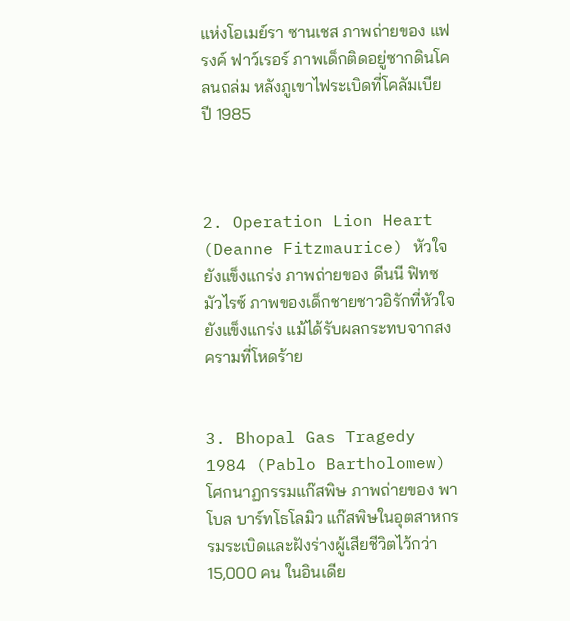แห่งโอเมย์รา ซานเชส ภาพถ่ายของ แฟรงค์ ฟาว์เรอร์ ภาพเด็กติดอยู่ซากดินโคลนถล่ม หลังภูเขาไฟระเบิดที่โคลัมเบีย ปี 1985



2. Operation Lion Heart (Deanne Fitzmaurice) หัวใจยังแข็งแกร่ง ภาพถ่ายของ ดีนนี ฟิทซมัวไรซ์ ภาพของเด็กชายชาวอิรักที่หัวใจยังแข็งแกร่ง แม้ได้รับผลกระทบจากสงครามที่โหดร้าย


3. Bhopal Gas Tragedy 1984 (Pablo Bartholomew) โศกนาฏกรรมแก๊สพิษ ภาพถ่ายของ พาโบล บาร์ทโธโลมิว แก๊สพิษในอุตสาหกรรมระเบิดและฝังร่างผู้เสียชีวิตไว้กว่า 15,000 คน ในอินเดีย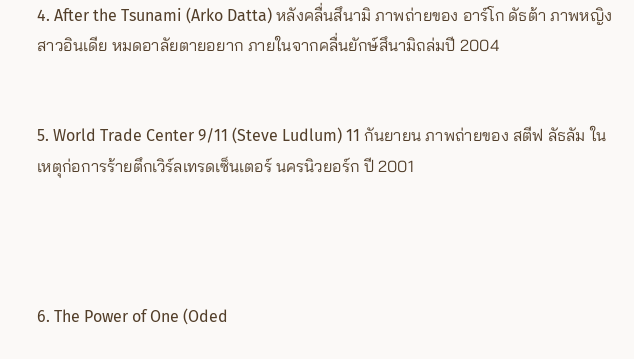4. After the Tsunami (Arko Datta) หลังคลื่นสึนามิ ภาพถ่ายของ อาร์โก ดัธต้า ภาพหญิงสาวอินเดีย หมดอาลัยตายอยาก ภายในจากคลื่นยักษ์สึนามิถล่มปี 2004


5. World Trade Center 9/11 (Steve Ludlum) 11 กันยายน ภาพถ่ายของ สตีฟ ลัธลัม ในเหตุก่อการร้ายตึกเวิร์ลเทรดเซ็นเตอร์ นครนิวยอร์ก ปี 2001




6. The Power of One (Oded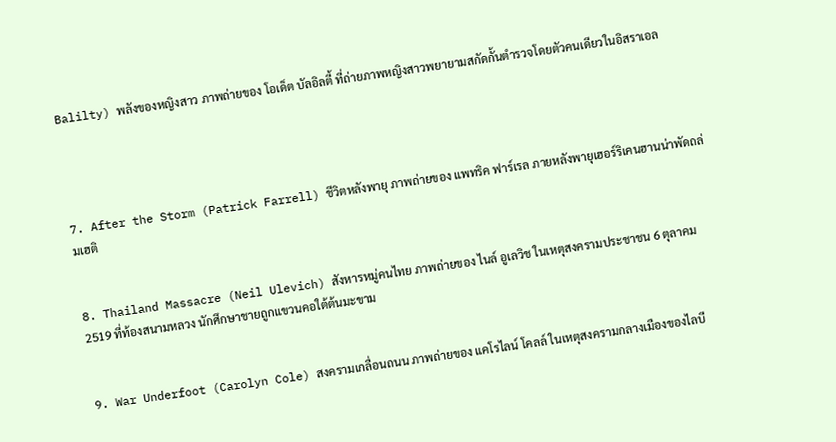Balilty) พลังของหญิงสาว ภาพถ่ายของ โอเด็ต บัลอิลตี้ ที่ถ่ายภาพหญิงสาวพยายามสกัดกั้นตำรวจโดยตัวคนเดียวในอิสราเอล




7. After the Storm (Patrick Farrell) ชีวิตหลังพายุ ภาพถ่ายของ แพทริค ฟาร์เรล ภายหลังพายุเฮอร์ริเคนฮานน่าพัดถล่มเฮติ


8. Thailand Massacre (Neil Ulevich) สังหารหมู่คนไทย ภาพถ่ายของ ไนล์ อูเลวิช ในเหตุสงครามประชาชน 6 ตุลาคม 2519 ที่ท้องสนามหลวง นักศึกษาชายถูกแขวนคอใต้ต้นมะขาม


9. War Underfoot (Carolyn Cole) สงครามเกลื่อนถนน ภาพถ่ายของ แคโรไลน์ โคลล์ ในเหตุสงครามกลางเมืองของไลบี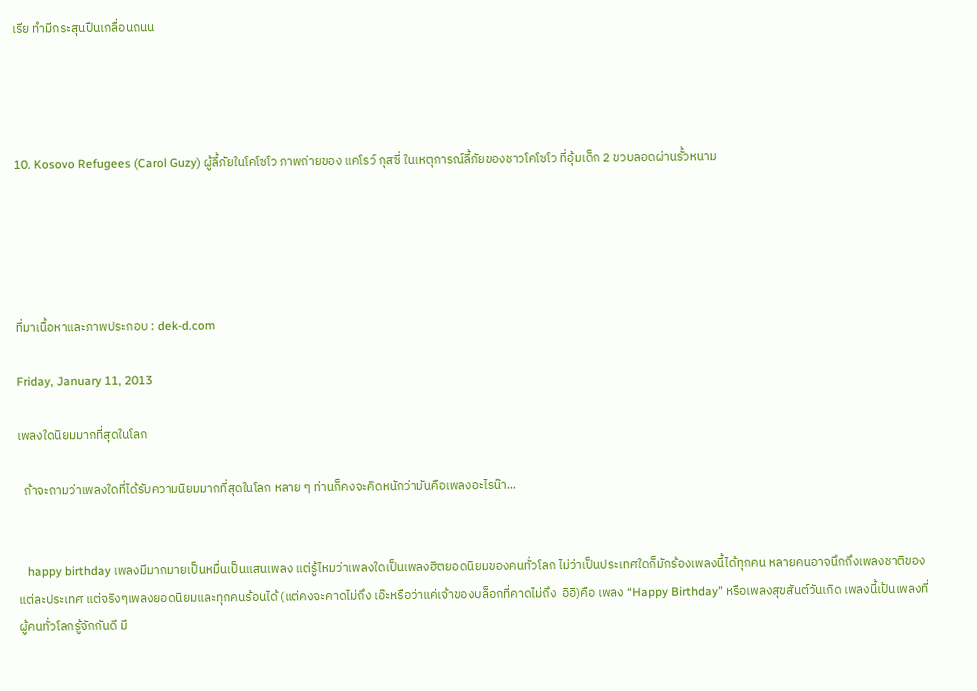เรีย ทำมีกระสุนปืนเกลื่อนถนน




10. Kosovo Refugees (Carol Guzy) ผู้ลี้ภัยในโคโซโว ภาพถ่ายของ แคโรว์ กุสซี่ ในเหตุการณ์ลี้ภัยของชาวโคโซโว ที่อุ้มเด็ก 2 ขวบลอดผ่านรั้วหนาม





ที่มาเนื้อหาและภาพประกอบ : dek-d.com

Friday, January 11, 2013

เพลงใดนิยมมากที่สุดในโลก

  ถ้าจะถามว่าเพลงใดที่ได้รับความนิยมมากที่สุดในโลก หลาย ๆ ท่านก็คงจะคิดหนักว่ามันคือเพลงอะไรน๊า...


   happy birthday เพลงมีมากมายเป็นหมื่นเป็นแสนเพลง แต่รู้ไหมว่าเพลงใดเป็นเพลงฮิตยอดนิยมของคนทั่วโลก ไม่ว่าเป็นประเทศใดก็มักร้องเพลงนี้ได้ทุกคน หลายคนอาจนึกถึงเพลงชาติของแต่ละประเทศ แต่จริงๆเพลงยอดนิยมและทุกคนร้อนได้ (แต่คงจะคาดไม่ถึง เอ๊ะหรือว่าแค่เจ้าของบล็อกที่คาดไม่ถึง  อิอิ)คือ เพลง “Happy Birthday” หรือเพลงสุขสันต์วันเกิด เพลงนี้เป้นเพลงที่ผู้คนทั่วโลกรู้จักกันดี มี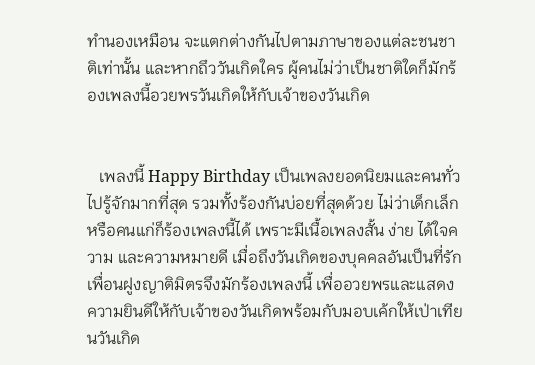ทำนองเหมือน จะแตกต่างกันไปตามภาษาของแต่ละชนชาติเท่านั้น และหากถึววันเกิดใคร ผู้คนไม่ว่าเป็นชาติใดก็มักร้องเพลงนี้อวยพรวันเกิดให้กับเจ้าของวันเกิด


   เพลงนี้ Happy Birthday เป็นเพลงยอดนิยมและคนทั่วไปรู้จักมากที่สุด รวมทั้งร้องกันบ่อยที่สุดด้วย ไม่ว่าเด็กเล็กหรือคนแก่ก็ร้องเพลงนี้ได้ เพราะมีเนื้อเพลงสั้น ง่าย ได้ใจความ และความหมายดี เมื่อถึงวันเกิดของบุคคลอันเป็นที่รักเพื่อนฝูงญาติมิตรจึงมักร้องเพลงนี้ เพื่ออวยพรและแสดงความยินดีให้กับเจ้าของวันเกิดพร้อมกับมอบเค้กให้เป่าเทียนวันเกิด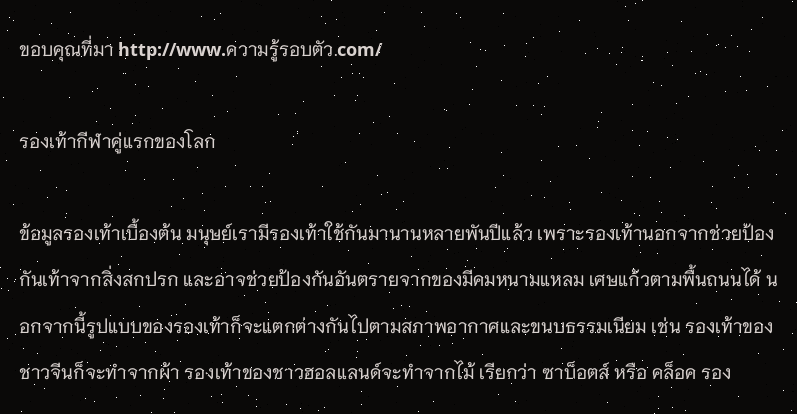ขอบคุณที่มา http://www.ความรู้รอบตัว.com/

รองเท้ากีฬาคู่แรกของโลก

ข้อมูลรองเท้าเบื้องต้น มนุษย์เรามีรองเท้าใช้กันมานานหลายพันปีแล้ว เพราะรองเท้านอกจากช่วยป้องกันเท้าจากสิ่งสกปรก และอาจช่วยป้องกันอันตรายจากของมีคมหนามแหลม เศษแก้วตามพื้นถนนได้ นอกจากนี้รูปแบบของรองเท้าก็จะแตกต่างกันไปตามสภาพอากาศและขนบธรรมเนียม เช่น รองเท้าของชาวจีนก็จะทำจากผ้า รองเท้าของชาวฮอลแลนด์จะทำจากไม้ เรียกว่า ซาบ็อตส์ หรือ คล็อค รอง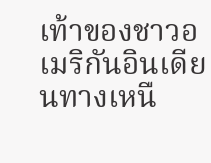เท้าของชาวอเมริกันอินเดียนทางเหนื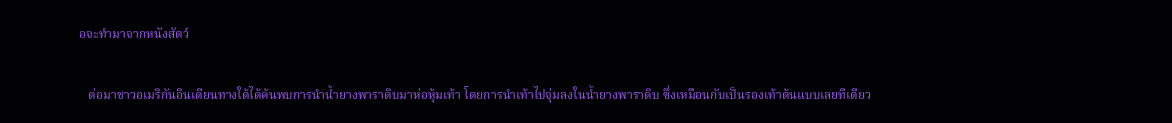อจะทำมาจากหนังสัตว์

   ต่อมาชาวอเมริกันอินเดียนทางใต้ได้ค้นพบการนำน้ำยางพาราดิบมาห่อหุ้มเท้า โดยการนำเท้าไปจุ่มลงในน้ำยางพาราดิบ ซึ่งเหมือนกับเป็นรองเท้าต้นแบบเลยทีเดียว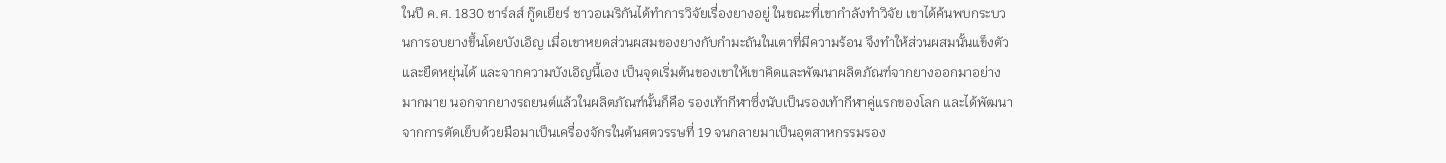ในปี ค.ศ. 1830 ชาร์ลส์ กู๊ดเยียร์ ชาวอเมริกันได้ทำการวิจัยเรื่องยางอยู่ ในขณะที่เขากำลังทำวิจัย เขาได้ค้นพบกระบวนการอบยางขึ้นโดยบังเอิญ เมื่อเขาหยดส่วนผสมของยางกับกำมะถันในเตาที่มีความร้อน จึงทำให้ส่วนผสมนั้นแข็งตัวและยืดหยุ่นได้ และจากความบังเอิญนี้เอง เป็นจุดเริ่มต้นของเขาให้เขาคิดและพัฒนาผลิตภัณฑ์จากยางออกมาอย่างมากมาย นอกจากยางรถยนต์แล้วในผลิตภัณฑ์นั้นก็คือ รองเท้ากีฬาซึ่งนับเป็นรองเท้ากีฬาคู่แรกของโลก และได้พัฒนาจากการตัดเย็บด้วยมือมาเป็นเครื่องจักรในต้นศตวรรษที่ 19 จนกลายมาเป็นอุตสาหกรรมรอง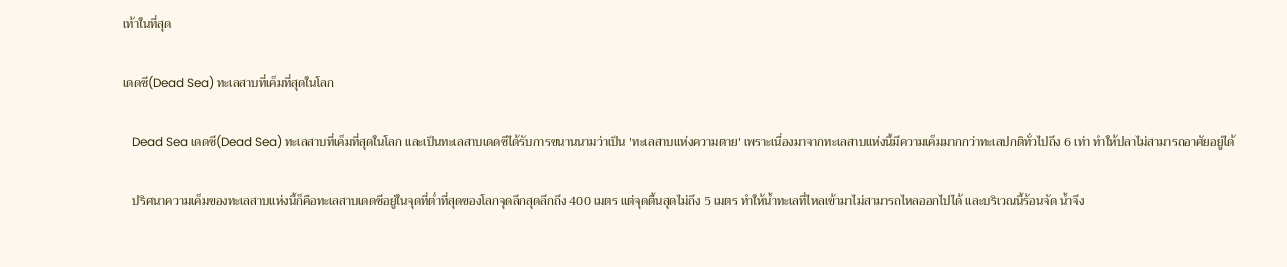เท้าในที่สุด

เดดซี(Dead Sea) ทะเลสาบที่เค็มที่สุดในโลก

   Dead Sea เดดซี(Dead Sea) ทะเลสาบที่เค็มที่สุดในโลก และเป็นทะเลสาบเดดซีได้รับการขนานนามว่าเป็น 'ทะเลสาบแห่งความตาย' เพราะเนื่องมาจากทะเลสาบแห่งนี้มีความเค็มมากกว่าทะเลปกติทั่วไปถึง 6 เท่า ทำให้ปลาไม่สามารถอาศัยอยู่ได้

   ปริศนาความเค็มของทะเลสาบแห่งนี้ก็คือทะเลสาบเดดซีอยู่ในจุดที่ต่ำที่สุดของโลกจุดลึกสุดลึกถึง 400 เมตร แต่จุดตื้นสุดไม่ถึง 5 เมตร ทำให้น้ำทะเลที่ไหลเข้ามาไม่สามารถไหลออกไปได้ และบริเวณนี้ร้อนจัด น้ำจึง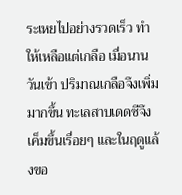ระเหยไปอย่างรวดเร็ว ทำให้เหลือแต่เกลือ เมื่อนานวันเข้า ปริมาณเกลือจึงเพิ่มมากขึ้น ทะเลสาบเดดซีจึงเค็มขึ้นเรื่อยๆ และในฤดูแล้งขอ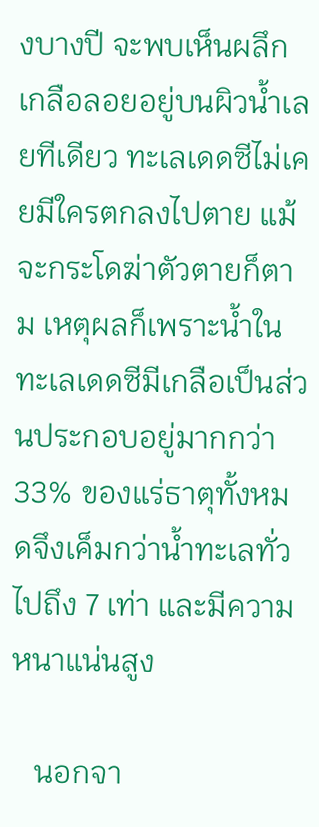งบางปี จะพบเห็นผลึกเกลือลอยอยู่บนผิวน้ำเลยทีเดียว ทะเลเดดซีไม่เคยมีใครตกลงไปตาย แม้จะกระโดฆ่าตัวตายก็ตาม เหตุผลก็เพราะน้ำในทะเลเดดซีมีเกลือเป็นส่วนประกอบอยู่มากกว่า 33% ของแร่ธาตุทั้งหมดจึงเค็มกว่าน้ำทะเลทั่วไปถึง 7 เท่า และมีความหนาแน่นสูง

   นอกจา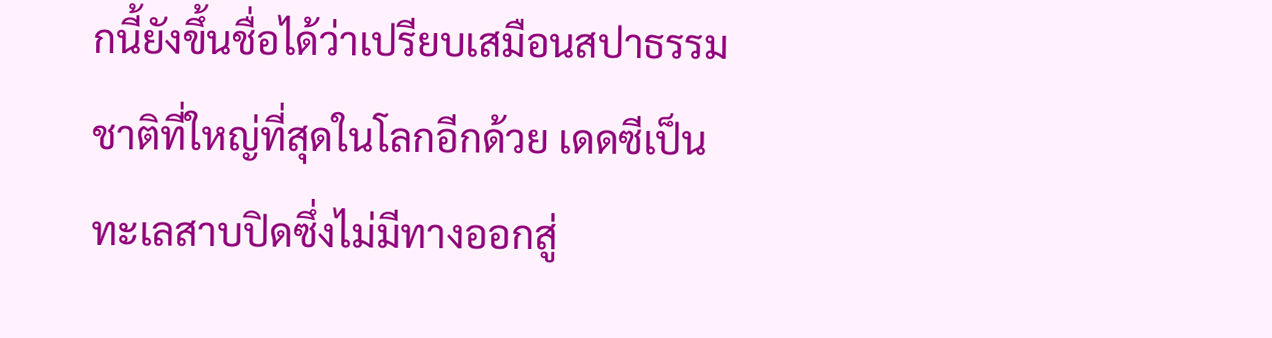กนี้ยังขึ้นชื่อได้ว่าเปรียบเสมือนสปาธรรมชาติที่ใหญ่ที่สุดในโลกอีกด้วย เดดซีเป็นทะเลสาบปิดซึ่งไม่มีทางออกสู่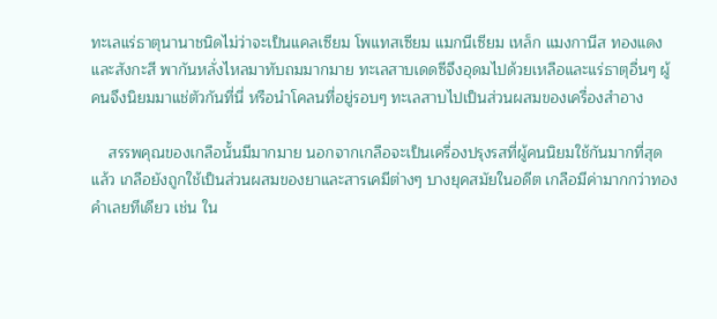ทะเลแร่ธาตุนานาชนิดไม่ว่าจะเป็นแคลเซียม โพแทสเซียม แมกนีเซียม เหล็ก แมงกานีส ทองแดง และสังกะสี พากันหลั่งไหลมาทับถมมากมาย ทะเลสาบเดดซีจึงอุดมไปด้วยเหลือและแร่ธาตุอื่นๆ ผู้คนจึงนิยมมาแช่ตัวกันที่นี่ หรือนำโคลนที่อยู่รอบๆ ทะเลสาบไปเป็นส่วนผสมของเครื่องสำอาง

    สรรพคุณของเกลือนั้นมีมากมาย นอกจากเกลือจะเป็นเครื่องปรุงรสที่ผู้คนนิยมใช้กันมากที่สุดแล้ว เกลือยังถูกใช้เป็นส่วนผสมของยาและสารเคมีต่างๆ บางยุคสมัยในอดีต เกลือมีค่ามากกว่าทองคำเลยทีเดียว เช่น ใน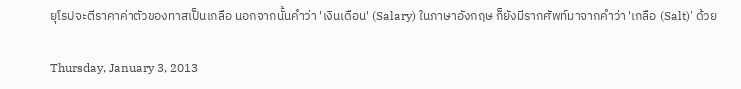ยุโรปจะตีราคาค่าตัวของทาสเป็นเกลือ นอกจากนั้นคำว่า 'เงินเดือน' (Salary) ในภาษาอังกฤษ ก็ยังมีรากศัพท์มาจากคำว่า 'เกลือ (Salt)' ด้วย

Thursday, January 3, 2013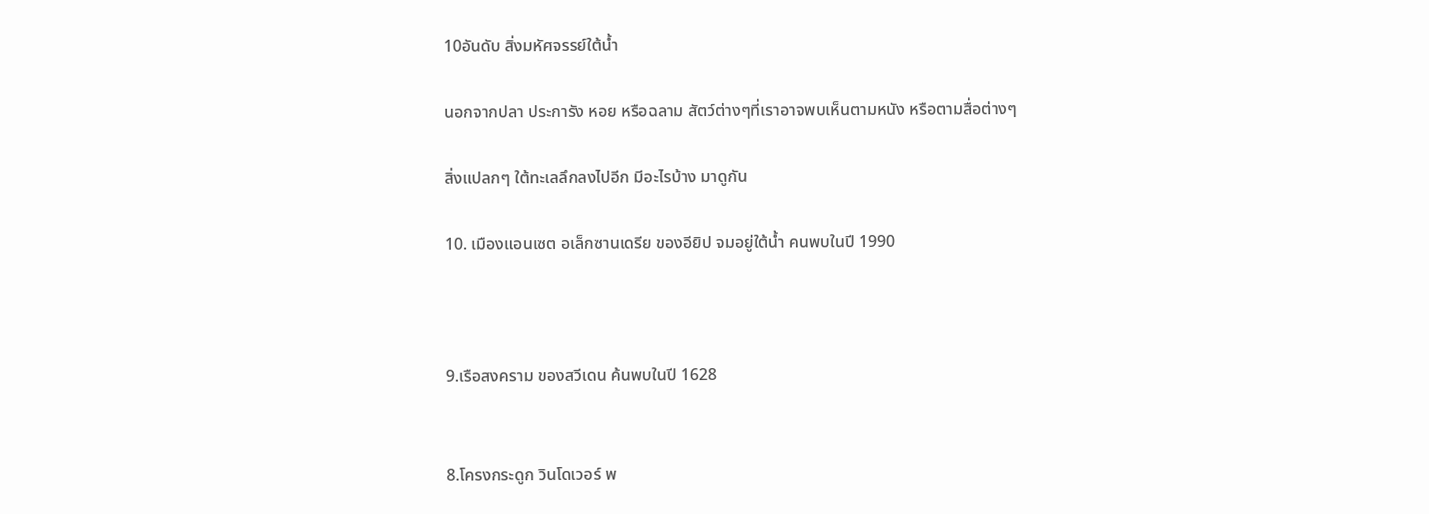10อันดับ สิ่งมหัศจรรย์ใต้น้ำ

นอกจากปลา ประการัง หอย หรือฉลาม สัตว์ต่างๆที่เราอาจพบเห็นตามหนัง หรือตามสื่อต่างๆ

สิ่งแปลกๆ ใต้ทะเลลึกลงไปอีก มีอะไรบ้าง มาดูกัน

10. เมืองแอนเซต อเล็กซานเดรีย ของอียิป จมอยู่ใต้น้ำ คนพบในปี 1990



9.เรือสงคราม ของสวีเดน ค้นพบในปี 1628


8.โครงกระดูก วินโดเวอร์ พ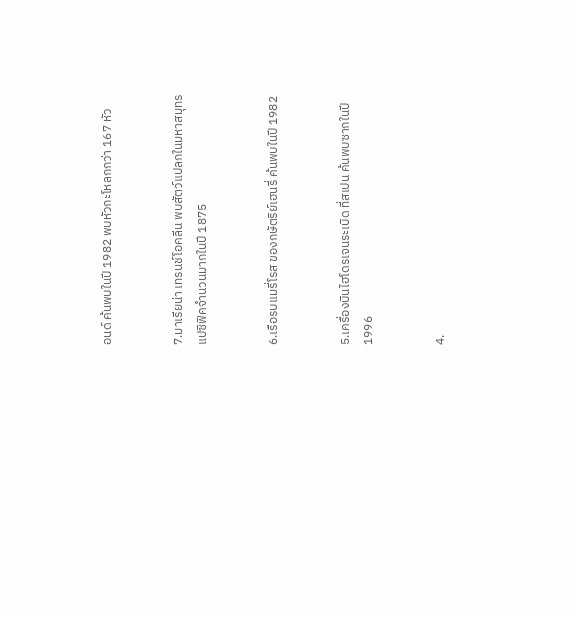อนด์ ค้นพบในปี 1982 พบหัวกะโหลกกว่า 167 หัว


7.มาเรียน่า เทรนช์โอคลีน พบสัตว์แปลกในมหาสมุทร แปซิฟิคจำนวนมากในปี 1875


6.เรือรบแมรี่โรส ของกษัตริย์เฮนรี่ ค้นพบในปี 1982


5.เครื่องบินไฮโดรเจนระเบิด ที่สเปน ค้นพบซากในปี 1996


4.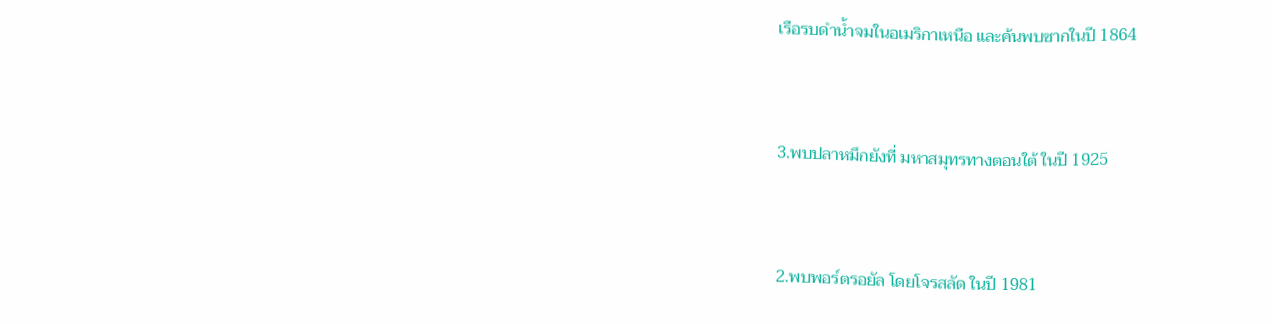เรือรบดำน้ำจมในอเมริกาเหนือ และค้นพบซากในปี 1864


3.พบปลาหมึกยังที่ มหาสมุทรทางตอนใต้ ในปี 1925


2.พบพอร์ตรอยัล โดยโจรสลัด ในปี 1981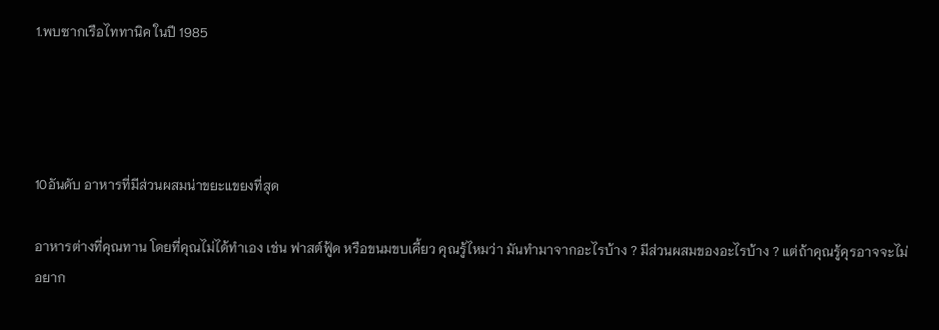1.พบซากเรือไททานิค ในปี 1985




10อันดับ อาหารที่มีส่วนผสมน่าขยะแขยงที่สุด

อาหารต่างที่คุณทาน โดยที่คุณไม่ได้ทำเอง เช่น ฟาสต์ฟู้ด หรือขนมขบเคี้ยว คุณรู้ไหมว่า มันทำมาจากอะไรบ้าง ? มีส่วนผสมของอะไรบ้าง ? แต่ถ้าคุณรู้คุรอาจจะไม่อยาก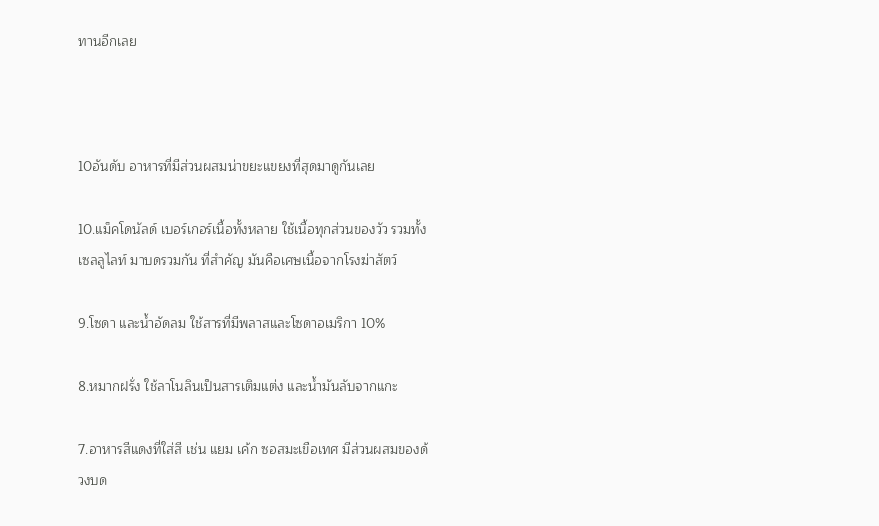ทานอีกเลย



10อันดับ อาหารที่มีส่วนผสมน่าขยะแขยงที่สุดมาดูกันเลย

10.แม็คโดนัลด์ เบอร์เกอร์เนื้อทั้งหลาย ใช้เนื้อทุกส่วนของวัว รวมทั้งเซลลูไลท์ มาบดรวมกัน ที่สำคัญ มันคือเศษเนื้อจากโรงฆ่าสัตว์

9.โซดา และน้ำอัดลม ใช้สารที่มีพลาสและโซดาอเมริกา 10%

8.หมากฝรั่ง ใช้ลาโนลินเป็นสารเติมแต่ง และน้ำมันลับจากแกะ

7.อาหารสีแดงที่ใส่สี เช่น แยม เค้ก ซอสมะเขือเทศ มีส่วนผสมของด้วงบด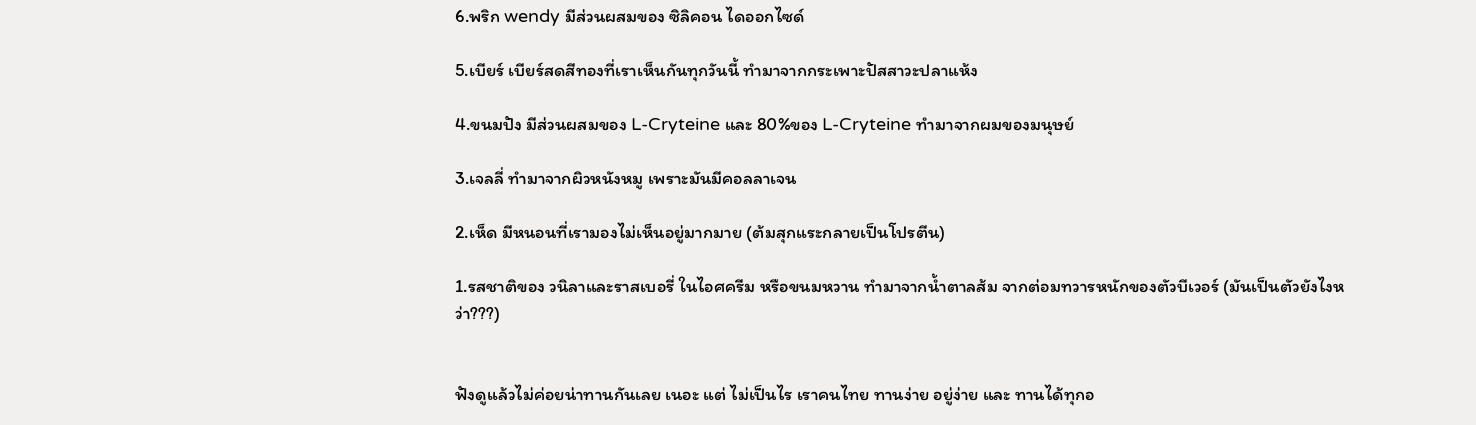6.พริก wendy มีส่วนผสมของ ซิลิคอน ไดออกไซด์

5.เบียร์ เบียร์สดสีทองที่เราเห็นกันทุกวันนี้ ทำมาจากกระเพาะปัสสาวะปลาแห้ง

4.ขนมปัง มีส่วนผสมของ L-Cryteine และ 80%ของ L-Cryteine ทำมาจากผมของมนุษย์

3.เจลลี่ ทำมาจากผิวหนังหมู เพราะมันมีคอลลาเจน

2.เห็ด มีหนอนที่เรามองไม่เห็นอยู่มากมาย (ต้มสุกแระกลายเป็นโปรตีน)

1.รสชาติของ วนิลาและราสเบอรี่ ในไอศครีม หรือขนมหวาน ทำมาจากน้ำตาลส้ม จากต่อมทวารหนักของตัวบีเวอร์ (มันเป็นตัวยังไงหว่า???)


ฟังดูแล้วไม่ค่อยน่าทานกันเลย เนอะ แต่ ไม่เป็นไร เราคนไทย ทานง่าย อยู่ง่าย และ ทานได้ทุกอ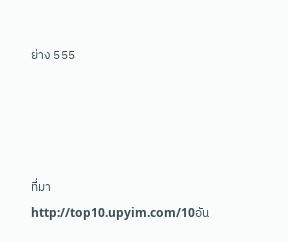ย่าง 555




ที่มา http://top10.upyim.com/10อัน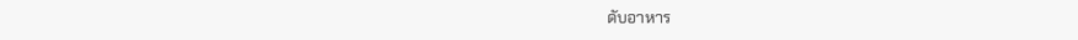ดับอาหาร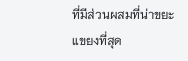ที่มีส่วนผสมที่น่าขยะแขยงที่สุด